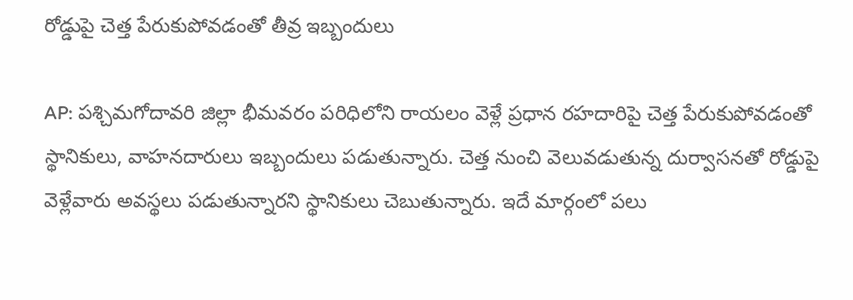రోడ్డుపై చెత్త పేరుకుపోవడంతో తీవ్ర ఇబ్బందులు

AP: పశ్చిమగోదావరి జిల్లా భీమవరం పరిధిలోని రాయలం వెళ్లే ప్రధాన రహదారిపై చెత్త పేరుకుపోవడంతో స్థానికులు, వాహనదారులు ఇబ్బందులు పడుతున్నారు. చెత్త నుంచి వెలువడుతున్న దుర్వాసనతో రోడ్డుపై వెళ్లేవారు అవస్థలు పడుతున్నారని స్థానికులు చెబుతున్నారు. ఇదే మార్గంలో పలు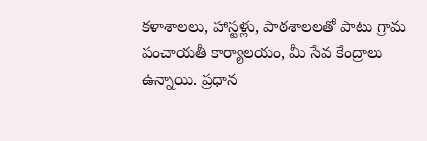కళాశాలలు, హాస్టళ్లు, పాఠశాలలతో పాటు గ్రామ పంచాయతీ కార్యాలయం, మీ సేవ కేంద్రాలు ఉన్నాయి. ప్రధాన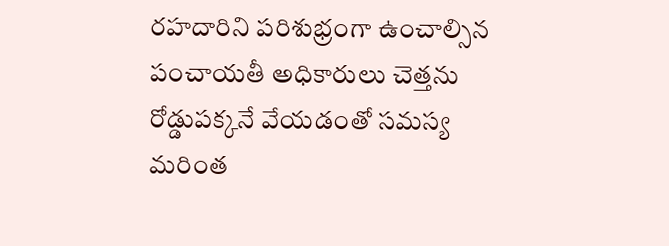రహదారిని పరిశుభ్రంగా ఉంచాల్సిన పంచాయతీ అధికారులు చెత్తను రోడ్డుపక్కనే వేయడంతో సమస్య మరింత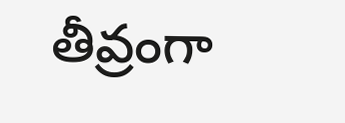తీవ్రంగా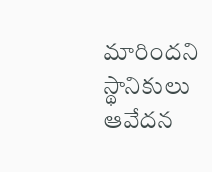మారిందని స్థానికులు ఆవేదన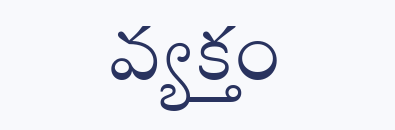వ్యక్తం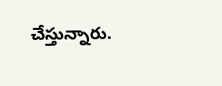చేస్తున్నారు.